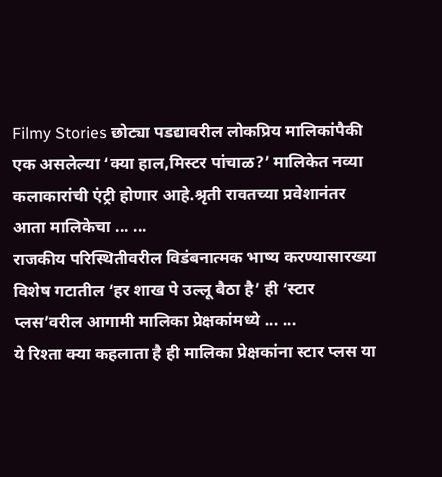Filmy Stories छोट्या पडद्यावरील लोकप्रिय मालिकांपैकी एक असलेल्या ‘क्या हाल,मिस्टर पांचाळ?’ मालिकेत नव्या कलाकारांची एंट्री होणार आहे.श्रृती रावतच्या प्रवेशानंतर आता मालिकेचा ... ...
राजकीय परिस्थितीवरील विडंबनात्मक भाष्य करण्यासारख्या विशेष गटातील ‘हर शाख पे उल्लू बैठा है’ ही ‘स्टार प्लस’वरील आगामी मालिका प्रेक्षकांमध्ये ... ...
ये रिश्ता क्या कहलाता है ही मालिका प्रेक्षकांना स्टार प्लस या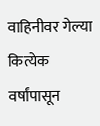वाहिनीवर गेल्या कित्येक वर्षांपासून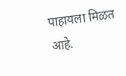पाहायला मिळत आहे.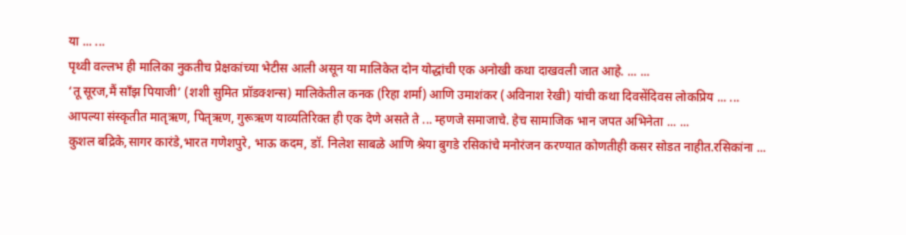या ... ...
पृथ्वी वल्लभ ही मालिका नुकतीच प्रेक्षकांच्या भेटीस आली असून या मालिकेत दोन योद्धांची एक अनोखी कथा दाखवली जात आहे. ... ...
‘तू सूरज,मैं साँझ पियाजी’ (शशी सुमित प्रॉडक्शन्स) मालिकेतील कनक (रिहा शर्मा) आणि उमाशंकर (अविनाश रेखी) यांची कथा दिवसेंदिवस लोकप्रिय ... ...
आपल्या संस्कृतीत मातृऋण, पितृऋण, गुरूऋण याव्यतिरिक्त ही एक देणे असते ते ... म्हणजे समाजाचे. हेच सामाजिक भान जपत अभिनेता ... ...
कुशल बद्रिके,सागर कारंडे,भारत गणेशपुरे, भाऊ कदम, डॉ. निलेश साबळे आणि श्रेया बुगडे रसिकांचे मनोरंजन करण्यात कोणतीही कसर सोडत नाहीत.रसिकांना ...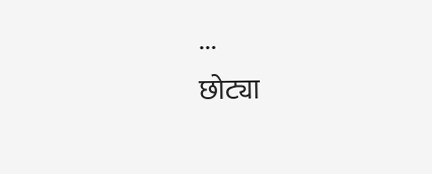...
छोट्या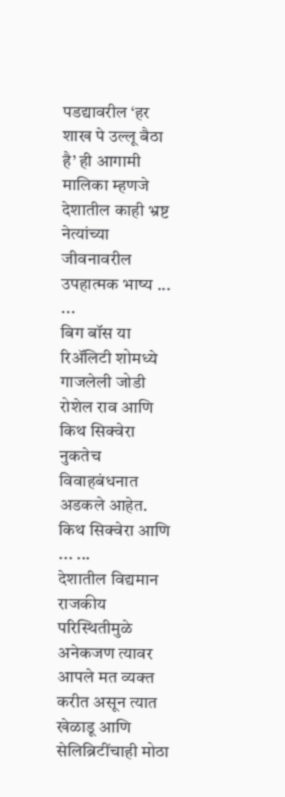पडद्यावरील ‘हर शाख पे उल्लू बैठा है’ ही आगामी मालिका म्हणजे देशातील काही भ्रष्ट नेत्यांच्या जीवनावरील उपहात्मक भाष्य ... ...
बिग बॉस या रिॲलिटी शोमध्ये गाजलेली जोडी रोशेल राव आणि किथ सिक्वेरा नुकतेच विवाहबंधनात अडकले आहेत. किथ सिक्वेरा आणि ... ...
देशातील विद्यमान राजकीय परिस्थितीमुळे अनेकजण त्यावर आपले मत व्यक्त करीत असून त्यात खेळाडू आणि सेलिब्रिटींचाही मोठा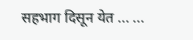सहभाग दिसून येत ... ...